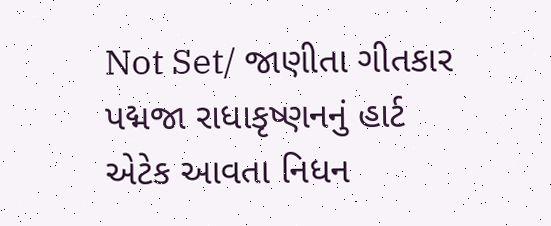Not Set/ જાણીતા ગીતકાર પદ્મજા રાધાકૃષ્ણનનું હાર્ટ એટેક આવતા નિધન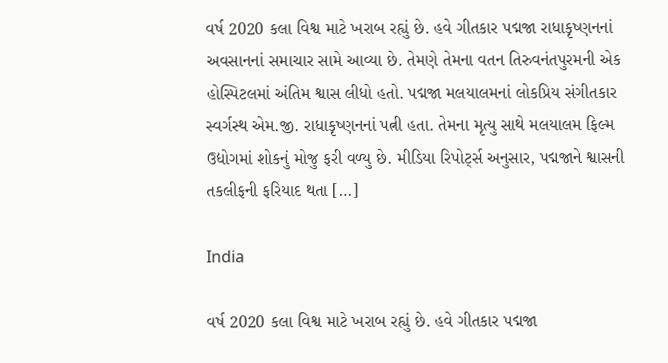વર્ષ 2020 કલા વિશ્વ માટે ખરાબ રહ્યું છે. હવે ગીતકાર પદ્મજા રાધાકૃષ્ણનનાં અવસાનનાં સમાચાર સામે આવ્યા છે. તેમણે તેમના વતન તિરુવનંતપુરમની એક હોસ્પિટલમાં અંતિમ શ્વાસ લીધો હતો. પદ્મજા મલયાલમનાં લોકપ્રિય સંગીતકાર સ્વર્ગસ્થ એમ.જી. રાધાકૃષ્ણનનાં પત્ની હતા. તેમના મૃત્યુ સાથે મલયાલમ ફિલ્મ ઉદ્યોગમાં શોકનું મોજુ ફરી વળ્યુ છે. મીડિયા રિપોર્ટ્સ અનુસાર, પદ્મજાને શ્વાસની તકલીફની ફરિયાદ થતા […]

India

વર્ષ 2020 કલા વિશ્વ માટે ખરાબ રહ્યું છે. હવે ગીતકાર પદ્મજા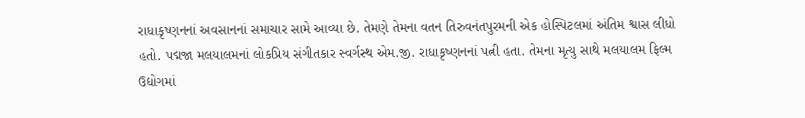રાધાકૃષ્ણનનાં અવસાનનાં સમાચાર સામે આવ્યા છે. તેમણે તેમના વતન તિરુવનંતપુરમની એક હોસ્પિટલમાં અંતિમ શ્વાસ લીધો હતો. પદ્મજા મલયાલમનાં લોકપ્રિય સંગીતકાર સ્વર્ગસ્થ એમ.જી. રાધાકૃષ્ણનનાં પત્ની હતા. તેમના મૃત્યુ સાથે મલયાલમ ફિલ્મ ઉદ્યોગમાં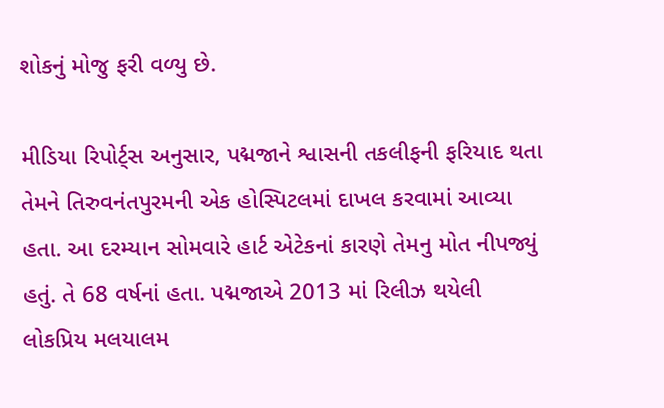શોકનું મોજુ ફરી વળ્યુ છે.

મીડિયા રિપોર્ટ્સ અનુસાર, પદ્મજાને શ્વાસની તકલીફની ફરિયાદ થતા તેમને તિરુવનંતપુરમની એક હોસ્પિટલમાં દાખલ કરવામાં આવ્યા હતા. આ દરમ્યાન સોમવારે હાર્ટ એટેકનાં કારણે તેમનુ મોત નીપજ્યું હતું. તે 68 વર્ષનાં હતા. પદ્મજાએ 2013 માં રિલીઝ થયેલી લોકપ્રિય મલયાલમ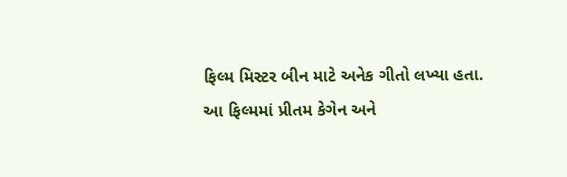ફિલ્મ મિસ્ટર બીન માટે અનેક ગીતો લખ્યા હતા. આ ફિલ્મમાં પ્રીતમ કેગેન અને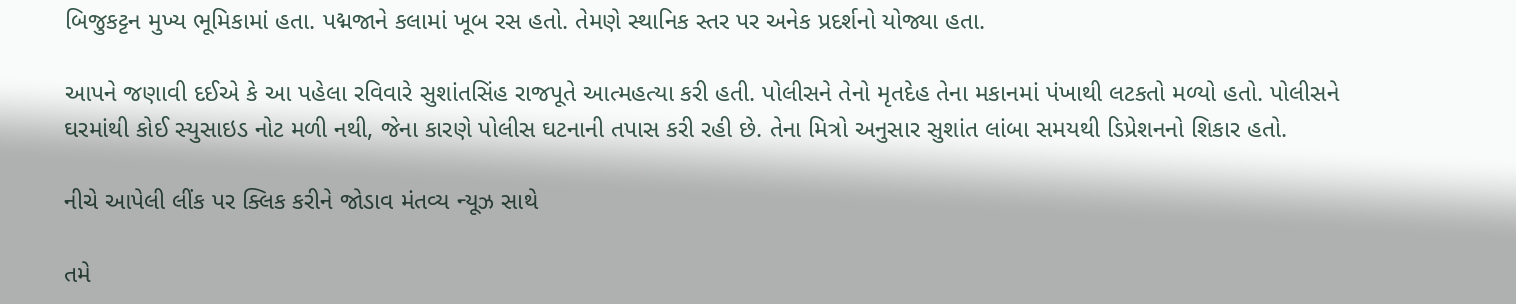બિજુકટ્ટન મુખ્ય ભૂમિકામાં હતા. પદ્મજાને કલામાં ખૂબ રસ હતો. તેમણે સ્થાનિક સ્તર પર અનેક પ્રદર્શનો યોજ્યા હતા.

આપને જણાવી દઈએ કે આ પહેલા રવિવારે સુશાંતસિંહ રાજપૂતે આત્મહત્યા કરી હતી. પોલીસને તેનો મૃતદેહ તેના મકાનમાં પંખાથી લટકતો મળ્યો હતો. પોલીસને ઘરમાંથી કોઈ સ્યુસાઇડ નોટ મળી નથી, જેના કારણે પોલીસ ઘટનાની તપાસ કરી રહી છે. તેના મિત્રો અનુસાર સુશાંત લાંબા સમયથી ડિપ્રેશનનો શિકાર હતો.

નીચે આપેલી લીંક પર ક્લિક કરીને જોડાવ મંતવ્ય ન્યૂઝ સાથે

તમે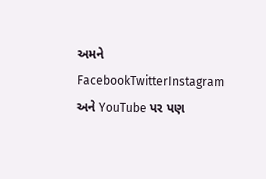અમને FacebookTwitterInstagram અને YouTube પર પણ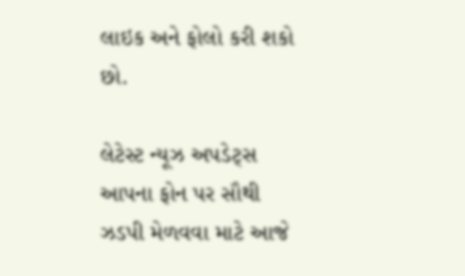લાઇક અને ફોલો કરી શકો છો.

લેટેસ્ટ ન્યૂઝ અપડેટ્સ આપના ફોન પર સૌથી ઝડપી મેળવવા માટે આજે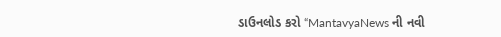ડાઉનલોડ કરો “MantavyaNews ની નવી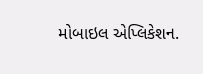મોબાઇલ એપ્લિકેશન.